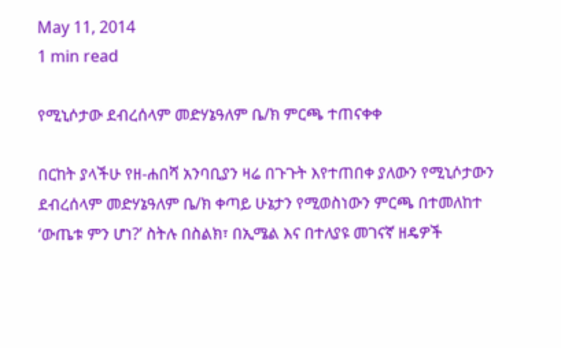May 11, 2014
1 min read

የሚኒሶታው ደብረሰላም መድሃኔዓለም ቤ/ክ ምርጫ ተጠናቀቀ

በርከት ያላችሁ የዘ-ሐበሻ አንባቢያን ዛሬ በጉጉት እየተጠበቀ ያለውን የሚኒሶታውን ደብረሰላም መድሃኔዓለም ቤ/ክ ቀጣይ ሁኔታን የሚወስነውን ምርጫ በተመለከተ ‘ውጤቱ ምን ሆነ?’ ስትሉ በስልክ፣ በኢሜል እና በተለያዩ መገናኛ ዘዴዎች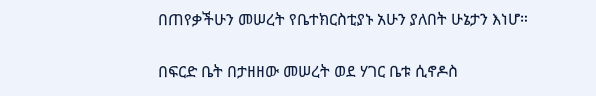በጠየቃችሁን መሠረት የቤተክርስቲያኑ አሁን ያለበት ሁኔታን እነሆ።

በፍርድ ቤት በታዘዘው መሠረት ወደ ሃገር ቤቱ ሲኖዶስ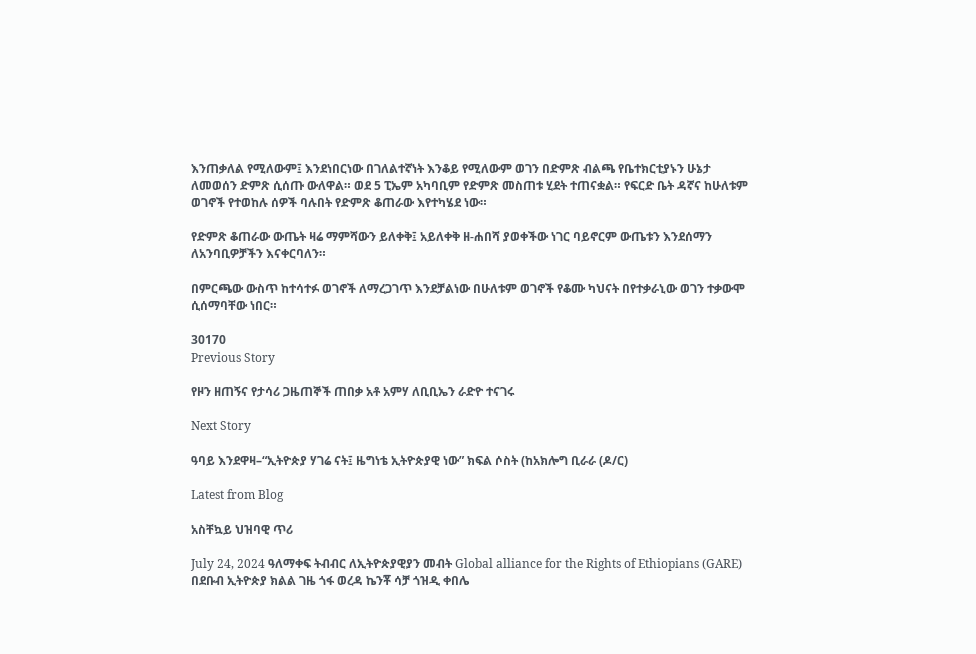እንጠቃለል የሚለውም፤ እንደነበርነው በገለልተኛነት እንቆይ የሚለውም ወገን በድምጽ ብልጫ የቤተክርቲያኑን ሁኔታ ለመወሰን ድምጽ ሲሰጡ ውለዋል። ወደ 5 ፒኤም አካባቢም የድምጽ መስጠቱ ሂደት ተጠናቋል። የፍርድ ቤት ዳኛና ከሁለቱም ወገኖች የተወከሉ ሰዎች ባሉበት የድምጽ ቆጠራው እየተካሄደ ነው።

የድምጽ ቆጠራው ውጤት ዛሬ ማምሻውን ይለቀቅ፤ አይለቀቅ ዘ-ሐበሻ ያወቀችው ነገር ባይኖርም ውጤቱን እንደሰማን ለአንባቢዎቻችን እናቀርባለን።

በምርጫው ውስጥ ከተሳተፉ ወገኖች ለማረጋገጥ እንደቻልነው በሁለቱም ወገኖች የቆሙ ካህናት በየተቃራኒው ወገን ተቃውሞ ሲሰማባቸው ነበር።

30170
Previous Story

የዞን ዘጠኝና የታሳሪ ጋዜጠኞች ጠበቃ አቶ አምሃ ለቢቢኤን ራድዮ ተናገሩ

Next Story

ዓባይ እንደዋዛ–“ኢትዮጵያ ሃገሬ ናት፤ ዜግነቴ ኢትዮጵያዊ ነው” ክፍል ሶስት (ከአክሎግ ቢራራ (ዶ/ር)

Latest from Blog

አስቸኳይ ህዝባዊ ጥሪ

July 24, 2024 ዓለማቀፍ ትብብር ለኢትዮጵያዊያን መብት Global alliance for the Rights of Ethiopians (GARE) በደቡብ ኢትዮጵያ ክልል ገዜ ጎፋ ወረዳ ኬንቾ ሳቻ ጎዝዲ ቀበሌ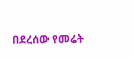በደረሰው የመሬት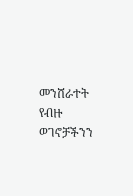መንሸራተት የብዙ ወገኖቻችንን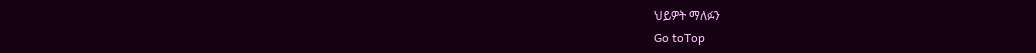ህይዎት ማለፉን
Go toTop